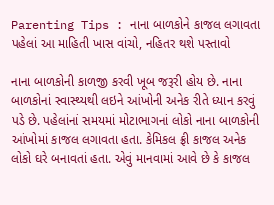Parenting Tips : નાના બાળકોને કાજલ લગાવતા પહેલાં આ માહિતી ખાસ વાંચો, નહિતર થશે પસ્તાવો

નાના બાળકોની કાળજી કરવી ખૂબ જરૂરી હોય છે. નાના બાળકોનાં સ્વાસ્થ્યથી લઇને આંખોની અનેક રીતે ધ્યાન કરવું પડે છે. પહેલાંનાં સમયમાં મોટાભાગનાં લોકો નાના બાળકોની આંખોમાં કાજલ લગાવતા હતા. કેમિકલ ફ્રી કાજલ અનેક લોકો ઘરે બનાવતાં હતા. એવું માનવામાં આવે છે કે કાજલ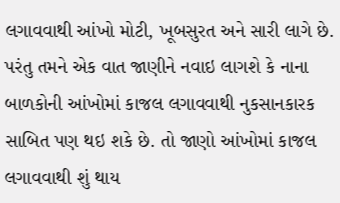લગાવવાથી આંખો મોટી, ખૂબસુરત અને સારી લાગે છે. પરંતુ તમને એક વાત જાણીને નવાઇ લાગશે કે નાના બાળકોની આંખોમાં કાજલ લગાવવાથી નુકસાનકારક સાબિત પણ થઇ શકે છે. તો જાણો આંખોમાં કાજલ લગાવવાથી શું થાય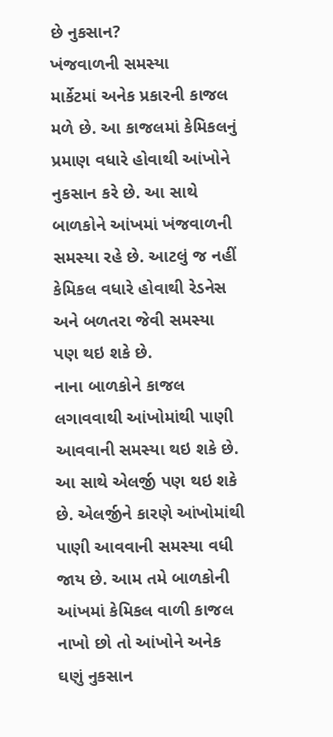છે નુકસાન?
ખંજવાળની સમસ્યા
માર્કેટમાં અનેક પ્રકારની કાજલ મળે છે. આ કાજલમાં કેમિકલનું પ્રમાણ વધારે હોવાથી આંખોને નુકસાન કરે છે. આ સાથે બાળકોને આંખમાં ખંજવાળની સમસ્યા રહે છે. આટલું જ નહીં કેમિકલ વધારે હોવાથી રેડનેસ અને બળતરા જેવી સમસ્યા પણ થઇ શકે છે.
નાના બાળકોને કાજલ લગાવવાથી આંખોમાંથી પાણી આવવાની સમસ્યા થઇ શકે છે. આ સાથે એલર્જી પણ થઇ શકે છે. એલર્જીને કારણે આંખોમાંથી પાણી આવવાની સમસ્યા વધી જાય છે. આમ તમે બાળકોની આંખમાં કેમિકલ વાળી કાજલ નાખો છો તો આંખોને અનેક ઘણું નુકસાન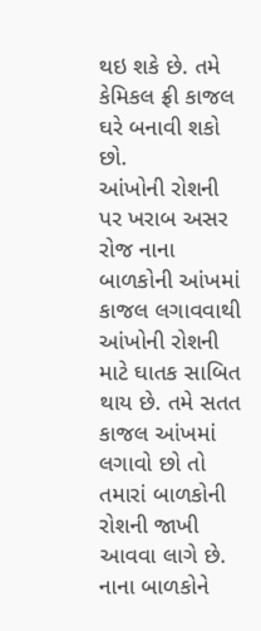થઇ શકે છે. તમે કેમિકલ ફ્રી કાજલ ઘરે બનાવી શકો છો.
આંખોની રોશની પર ખરાબ અસર
રોજ નાના બાળકોની આંખમાં કાજલ લગાવવાથી આંખોની રોશની માટે ઘાતક સાબિત થાય છે. તમે સતત કાજલ આંખમાં લગાવો છો તો તમારાં બાળકોની રોશની જાખી આવવા લાગે છે.
નાના બાળકોને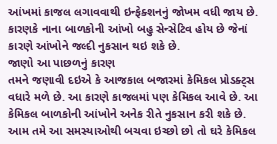આંખમાં કાજલ લગાવવાથી ઇન્ફેક્શનનું જોખમ વધી જાય છે. કારણકે નાના બાળકોની આંખો બહુ સેન્સેટિવ હોય છે જેનાં કારણે આંખોને જલ્દી નુકસાન થઇ શકે છે.
જાણો આ પાછળનું કારણ
તમને જણાવી દઇએ કે આજકાલ બજારમાં કેમિકલ પ્રોડક્ટ્સ વધારે મળે છે. આ કારણે કાજલમાં પણ કેમિકલ આવે છે. આ કેમિકલ બાળકોની આંખોને અનેક રીતે નુકસાન કરી શકે છે. આમ તમે આ સમસ્યાઓથી બચવા ઇચ્છો છો તો ઘરે કેમિકલ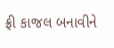ફ્રી કાજલ બનાવીને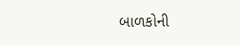બાળકોની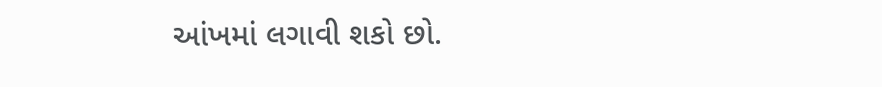આંખમાં લગાવી શકો છો.